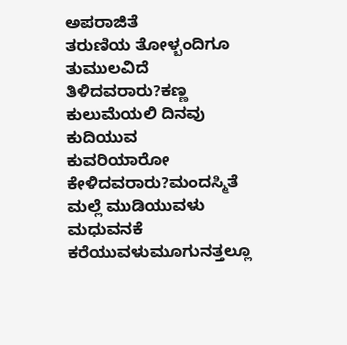ಅಪರಾಜಿತೆ
ತರುಣಿಯ ತೋಳ್ಬಂದಿಗೂ
ತುಮುಲವಿದೆ
ತಿಳಿದವರಾರು?ಕಣ್ಣ ಕುಲುಮೆಯಲಿ ದಿನವು
ಕುದಿಯುವ
ಕುವರಿಯಾರೋ ಕೇಳಿದವರಾರು?ಮಂದಸ್ಮಿತೆ
ಮಲ್ಲೆ ಮುಡಿಯುವಳು
ಮಧುವನಕೆ ಕರೆಯುವಳುಮೂಗುನತ್ತಲ್ಲೂ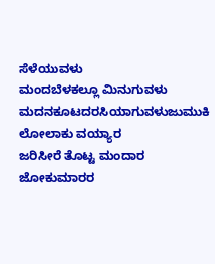ಸೆಳೆಯುವಳು
ಮಂದಬೆಳಕಲ್ಲೂ ಮಿನುಗುವಳು
ಮದನಕೂಟದರಸಿಯಾಗುವಳುಜುಮುಕಿ ಲೋಲಾಕು ವಯ್ಯಾರ
ಜರಿಸೀರೆ ತೊಟ್ಟ ಮಂದಾರ
ಜೋಕುಮಾರರ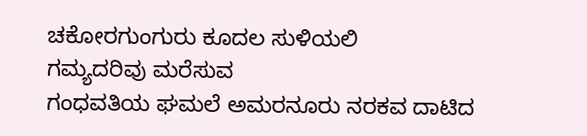ಚಕೋರಗುಂಗುರು ಕೂದಲ ಸುಳಿಯಲಿ
ಗಮ್ಯದರಿವು ಮರೆಸುವ
ಗಂಧವತಿಯ ಘಮಲೆ ಅಮರನೂರು ನರಕವ ದಾಟಿದ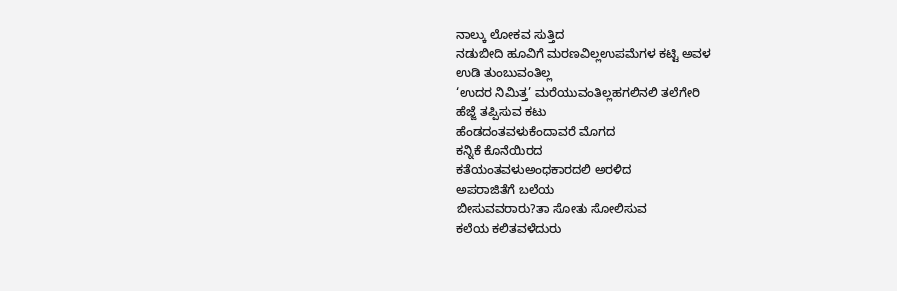ನಾಲ್ಕು ಲೋಕವ ಸುತ್ತಿದ
ನಡುಬೀದಿ ಹೂವಿಗೆ ಮರಣವಿಲ್ಲಉಪಮೆಗಳ ಕಟ್ಟಿ ಅವಳ
ಉಡಿ ತುಂಬುವಂತಿಲ್ಲ
‘ಉದರ ನಿಮಿತ್ತ’ ಮರೆಯುವಂತಿಲ್ಲಹಗಲಿನಲಿ ತಲೆಗೇರಿ
ಹೆಜ್ಜೆ ತಪ್ಪಿಸುವ ಕಟು
ಹೆಂಡದಂತವಳುಕೆಂದಾವರೆ ಮೊಗದ
ಕನ್ನಿಕೆ ಕೊನೆಯಿರದ
ಕತೆಯಂತವಳುಅಂಧಕಾರದಲಿ ಅರಳಿದ
ಅಪರಾಜಿತೆಗೆ ಬಲೆಯ
ಬೀಸುವವರಾರು?ತಾ ಸೋತು ಸೋಲಿಸುವ
ಕಲೆಯ ಕಲಿತವಳೆದುರು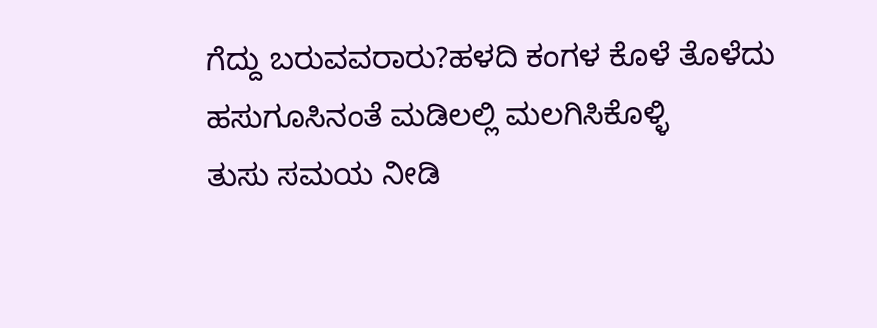ಗೆದ್ದು ಬರುವವರಾರು?ಹಳದಿ ಕಂಗಳ ಕೊಳೆ ತೊಳೆದು ಹಸುಗೂಸಿನಂತೆ ಮಡಿಲಲ್ಲಿ ಮಲಗಿಸಿಕೊಳ್ಳಿ
ತುಸು ಸಮಯ ನೀಡಿ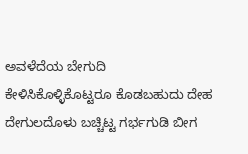ಅವಳೆದೆಯ ಬೇಗುದಿ
ಕೇಳಿಸಿಕೊಳ್ಳಿಕೊಟ್ಟರೂ ಕೊಡಬಹುದು ದೇಹ ದೇಗುಲದೊಳು ಬಚ್ಚಿಟ್ಟ ಗರ್ಭಗುಡಿ ಬೀಗ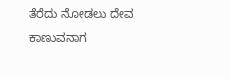ತೆರೆದು ನೋಡಲು ದೇವ
ಕಾಣುವನಾಗ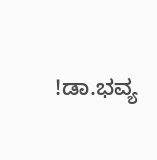!ಡಾ.ಭವ್ಯ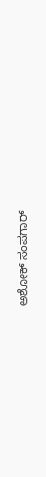ಅಶೋಕ್ ಸಂಪಗಾರ್